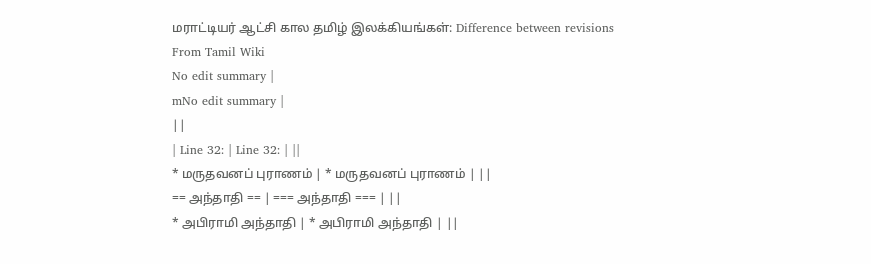மராட்டியர் ஆட்சி கால தமிழ் இலக்கியங்கள்: Difference between revisions
From Tamil Wiki
No edit summary |
mNo edit summary |
||
| Line 32: | Line 32: | ||
* மருதவனப் புராணம் | * மருதவனப் புராணம் | ||
== அந்தாதி == | === அந்தாதி === | ||
* அபிராமி அந்தாதி | * அபிராமி அந்தாதி | ||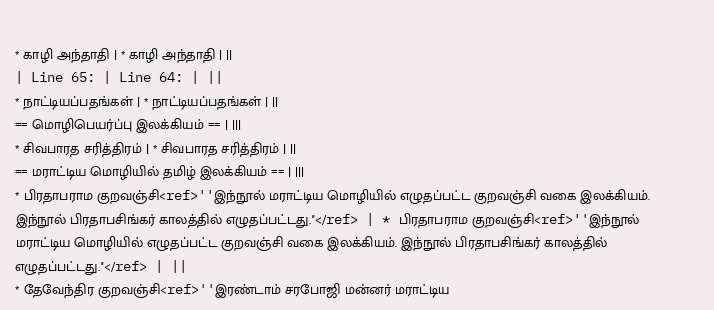* காழி அந்தாதி | * காழி அந்தாதி | ||
| Line 65: | Line 64: | ||
* நாட்டியப்பதங்கள் | * நாட்டியப்பதங்கள் | ||
== மொழிபெயர்ப்பு இலக்கியம் == | |||
* சிவபாரத சரித்திரம் | * சிவபாரத சரித்திரம் | ||
== மராட்டிய மொழியில் தமிழ் இலக்கியம் == | |||
* பிரதாபராம குறவஞ்சி<ref>''இந்நூல் மராட்டிய மொழியில் எழுதப்பட்ட குறவஞ்சி வகை இலக்கியம். இந்நூல் பிரதாபசிங்கர் காலத்தில் எழுதப்பட்டது.''</ref> | * பிரதாபராம குறவஞ்சி<ref>''இந்நூல் மராட்டிய மொழியில் எழுதப்பட்ட குறவஞ்சி வகை இலக்கியம். இந்நூல் பிரதாபசிங்கர் காலத்தில் எழுதப்பட்டது.''</ref> | ||
* தேவேந்திர குறவஞ்சி<ref>''இரண்டாம் சரபோஜி மன்னர் மராட்டிய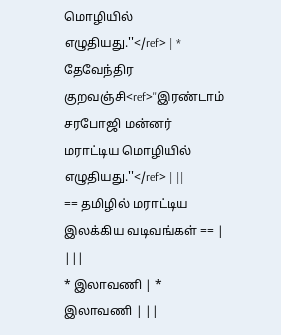மொழியில் எழுதியது.''</ref> | * தேவேந்திர குறவஞ்சி<ref>''இரண்டாம் சரபோஜி மன்னர் மராட்டிய மொழியில் எழுதியது.''</ref> | ||
== தமிழில் மராட்டிய இலக்கிய வடிவங்கள் == | |||
* இலாவணி | * இலாவணி | ||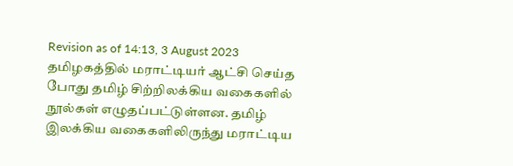Revision as of 14:13, 3 August 2023
தமிழகத்தில் மராட்டியர் ஆட்சி செய்த போது தமிழ் சிற்றிலக்கிய வகைகளில் நூல்கள் எழுதப்பட்டுள்ளன. தமிழ் இலக்கிய வகைகளிலிருந்து மராட்டிய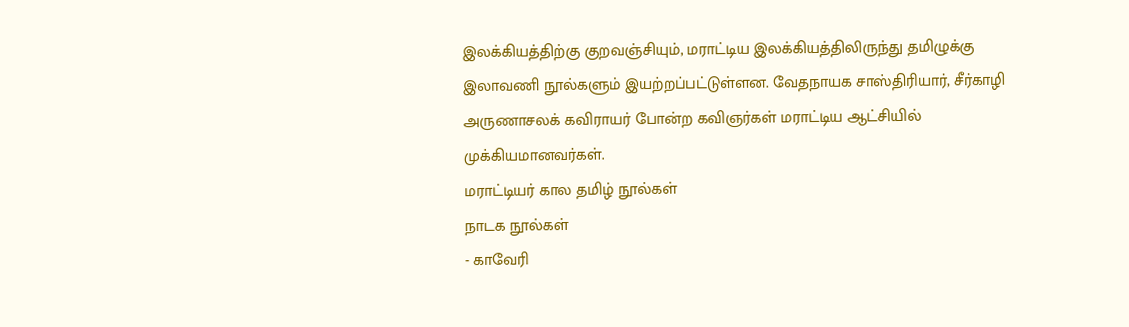இலக்கியத்திற்கு குறவஞ்சியும், மராட்டிய இலக்கியத்திலிருந்து தமிழுக்கு இலாவணி நூல்களும் இயற்றப்பட்டுள்ளன. வேதநாயக சாஸ்திரியார், சீர்காழி அருணாசலக் கவிராயர் போன்ற கவிஞர்கள் மராட்டிய ஆட்சியில் முக்கியமானவர்கள்.
மராட்டியர் கால தமிழ் நூல்கள்
நாடக நூல்கள்
- காவேரி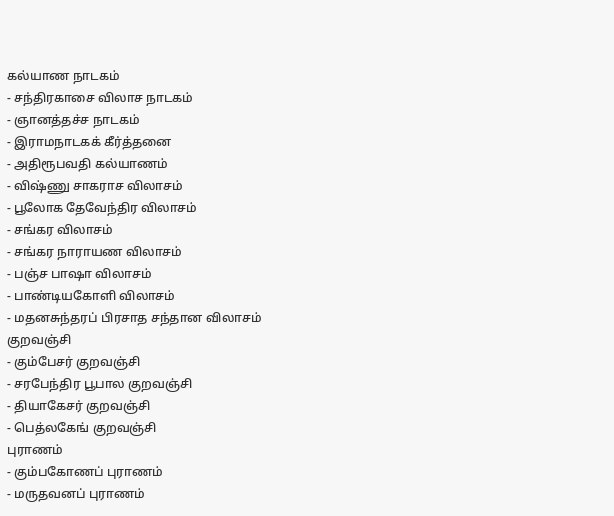கல்யாண நாடகம்
- சந்திரகாசை விலாச நாடகம்
- ஞானத்தச்ச நாடகம்
- இராமநாடகக் கீர்த்தனை
- அதிரூபவதி கல்யாணம்
- விஷ்ணு சாகராச விலாசம்
- பூலோக தேவேந்திர விலாசம்
- சங்கர விலாசம்
- சங்கர நாராயண விலாசம்
- பஞ்ச பாஷா விலாசம்
- பாண்டியகோளி விலாசம்
- மதனசுந்தரப் பிரசாத சந்தான விலாசம்
குறவஞ்சி
- கும்பேசர் குறவஞ்சி
- சரபேந்திர பூபால குறவஞ்சி
- தியாகேசர் குறவஞ்சி
- பெத்லகேங் குறவஞ்சி
புராணம்
- கும்பகோணப் புராணம்
- மருதவனப் புராணம்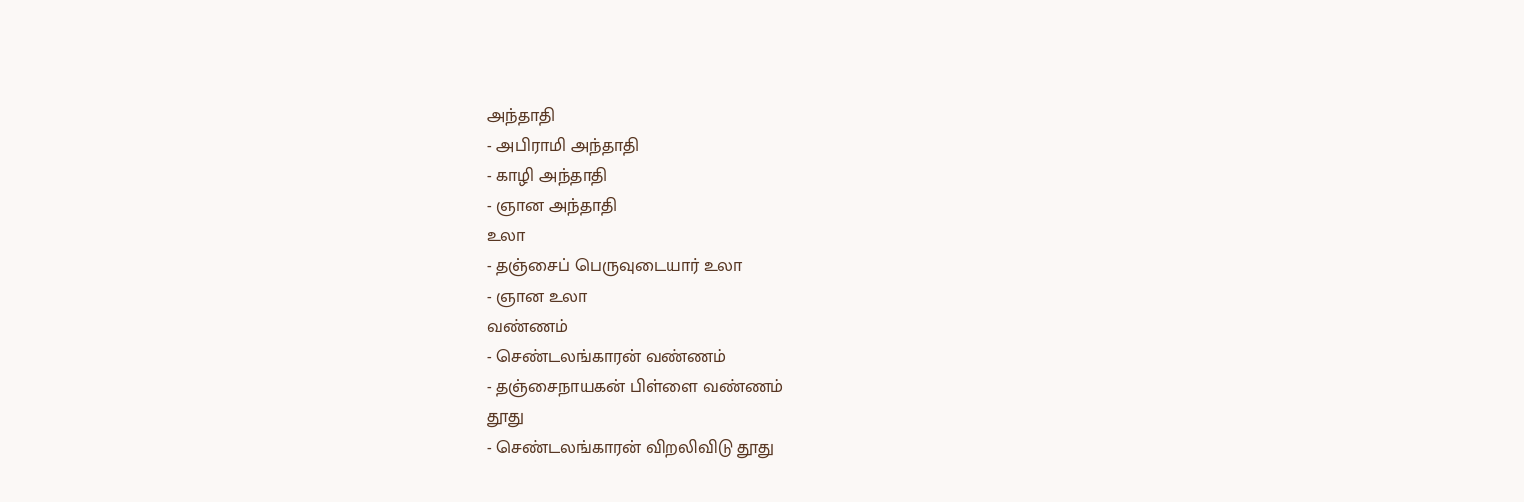அந்தாதி
- அபிராமி அந்தாதி
- காழி அந்தாதி
- ஞான அந்தாதி
உலா
- தஞ்சைப் பெருவுடையார் உலா
- ஞான உலா
வண்ணம்
- செண்டலங்காரன் வண்ணம்
- தஞ்சைநாயகன் பிள்ளை வண்ணம்
தூது
- செண்டலங்காரன் விறலிவிடு தூது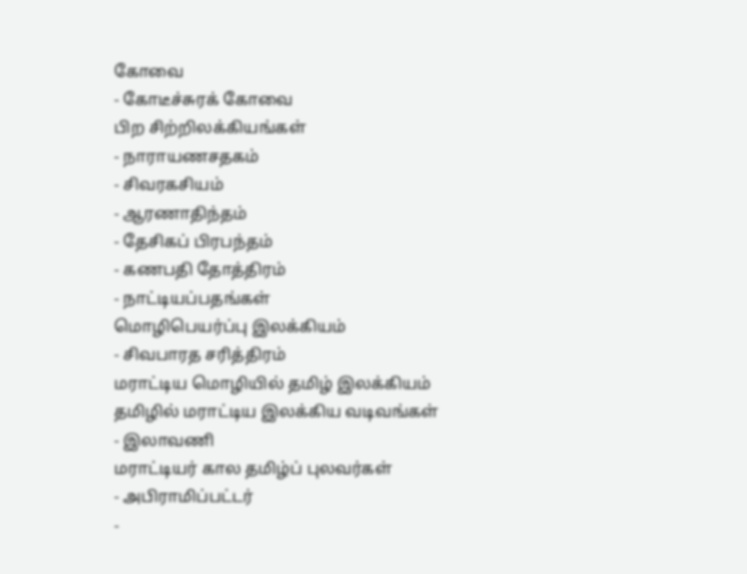கோவை
- கோடீச்சுரக் கோவை
பிற சிற்றிலக்கியங்கள்
- நாராயணசதகம்
- சிவரகசியம்
- ஆரணாதிந்தம்
- தேசிகப் பிரபந்தம்
- கணபதி தோத்திரம்
- நாட்டியப்பதங்கள்
மொழிபெயர்ப்பு இலக்கியம்
- சிவபாரத சரித்திரம்
மராட்டிய மொழியில் தமிழ் இலக்கியம்
தமிழில் மராட்டிய இலக்கிய வடிவங்கள்
- இலாவணி
மராட்டியர் கால தமிழ்ப் புலவர்கள்
- அபிராமிப்பட்டர்
-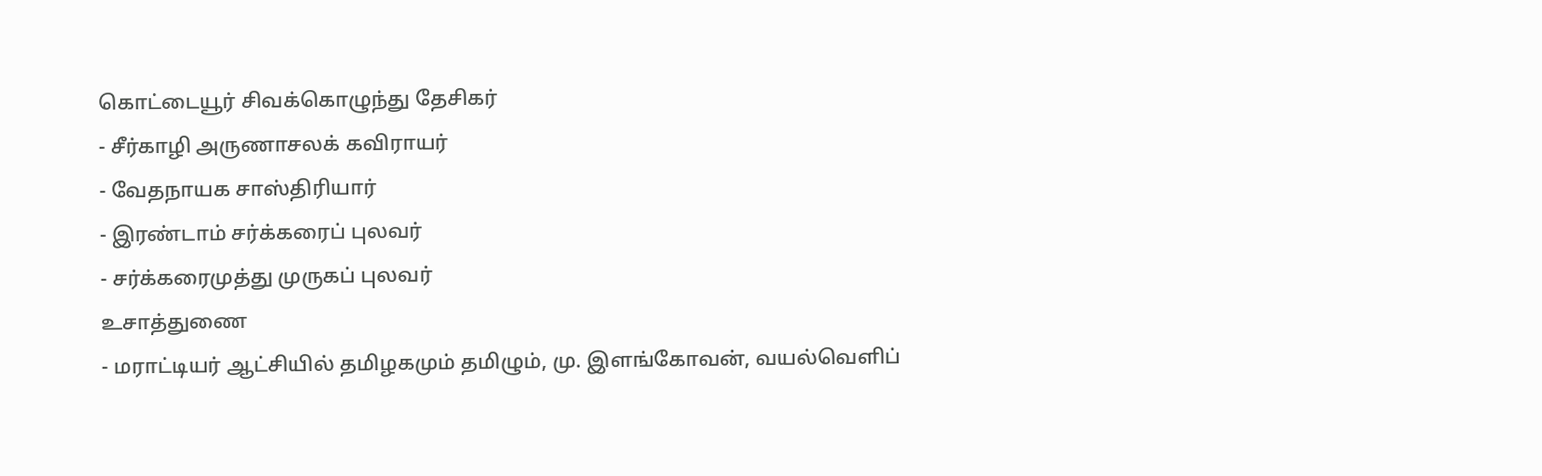கொட்டையூர் சிவக்கொழுந்து தேசிகர்
- சீர்காழி அருணாசலக் கவிராயர்
- வேதநாயக சாஸ்திரியார்
- இரண்டாம் சர்க்கரைப் புலவர்
- சர்க்கரைமுத்து முருகப் புலவர்
உசாத்துணை
- மராட்டியர் ஆட்சியில் தமிழகமும் தமிழும், மு. இளங்கோவன், வயல்வெளிப்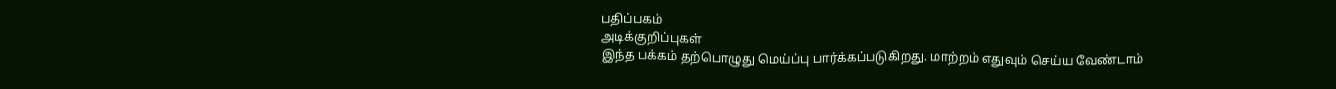பதிப்பகம்
அடிக்குறிப்புகள்
இந்த பக்கம் தற்பொழுது மெய்ப்பு பார்க்கப்படுகிறது. மாற்றம் எதுவும் செய்ய வேண்டாம்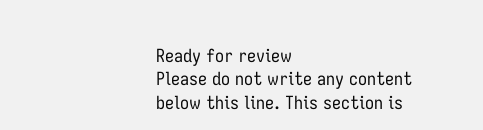Ready for review
Please do not write any content below this line. This section is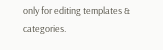only for editing templates & categories.